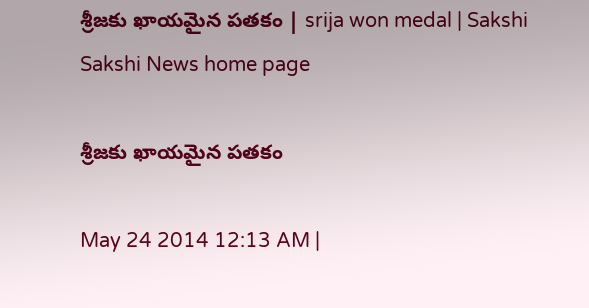శ్రీజకు ఖాయమైన పతకం | srija won medal | Sakshi
Sakshi News home page

శ్రీజకు ఖాయమైన పతకం

May 24 2014 12:13 AM |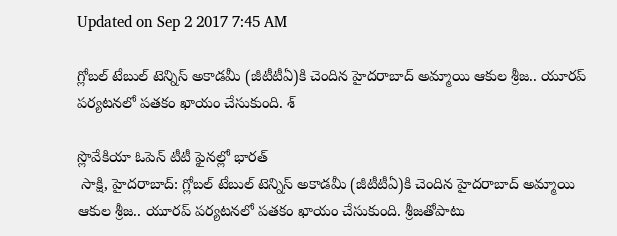Updated on Sep 2 2017 7:45 AM

గ్లోబల్ టేబుల్ టెన్నిస్ అకాడమీ (జీటీటీఏ)కి చెందిన హైదరాబాద్ అమ్మాయి ఆకుల శ్రీజ.. యూరప్ పర్యటనలో పతకం ఖాయం చేసుకుంది. శ్

స్లొవేకియా ఓపెన్ టీటీ ఫైనల్లో భారత్
 సాక్షి, హైదరాబాద్: గ్లోబల్ టేబుల్ టెన్నిస్ అకాడమీ (జీటీటీఏ)కి చెందిన హైదరాబాద్ అమ్మాయి ఆకుల శ్రీజ.. యూరప్ పర్యటనలో పతకం ఖాయం చేసుకుంది. శ్రీజతోపాటు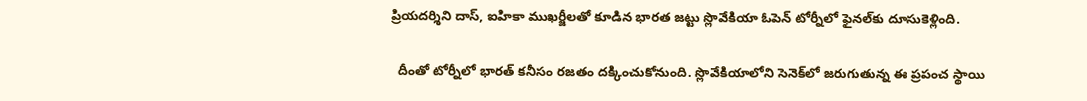ప్రియదర్శిని దాస్, ఐహికా ముఖర్జీలతో కూడిన భారత జట్టు స్లొవేకియా ఓపెన్ టోర్నీలో ఫైనల్‌కు దూసుకెళ్లింది.

  దీంతో టోర్నీలో భారత్ కనీసం రజతం దక్కించుకోనుంది. స్లొవేకియాలోని సెనెక్‌లో జరుగుతున్న ఈ ప్రపంచ స్థాయి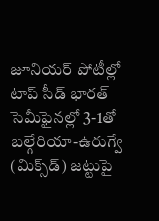జూనియర్ పోటీల్లో టాప్ సీడ్ భారత్ సెమీఫైనల్లో 3-1తో బల్గేరియా-ఉరుగ్వే (మిక్స్‌డ్) జట్టుపై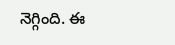నెగ్గింది. ఈ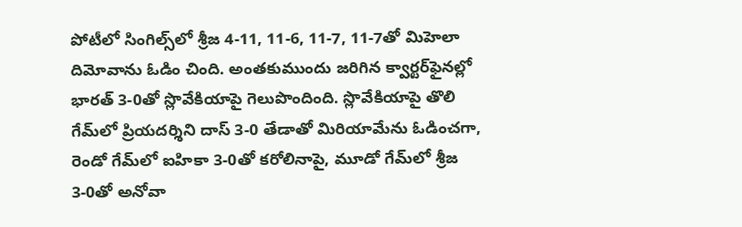పోటీలో సింగిల్స్‌లో శ్రీజ 4-11, 11-6, 11-7, 11-7తో మిహెలా దిమోవాను ఓడిం చింది. అంతకుముందు జరిగిన క్వార్టర్‌ఫైనల్లో భారత్ 3-0తో స్లొవేకియాపై గెలుపొందింది. స్లొవేకియాపై తొలి గేమ్‌లో ప్రియదర్శిని దాస్ 3-0 తేడాతో మిరియామేను ఓడించగా, రెండో గేమ్‌లో ఐహికా 3-0తో కరోలినాపై, మూడో గేమ్‌లో శ్రీజ 3-0తో అనోవా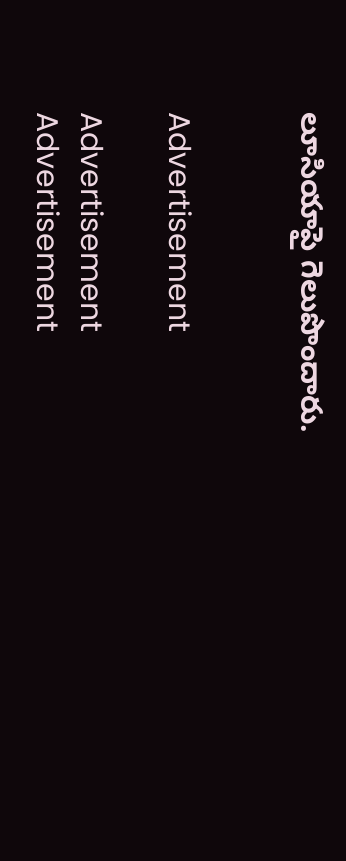లూసియాపై గెలుపొందారు.


Advertisement

Advertisement
Advertisement